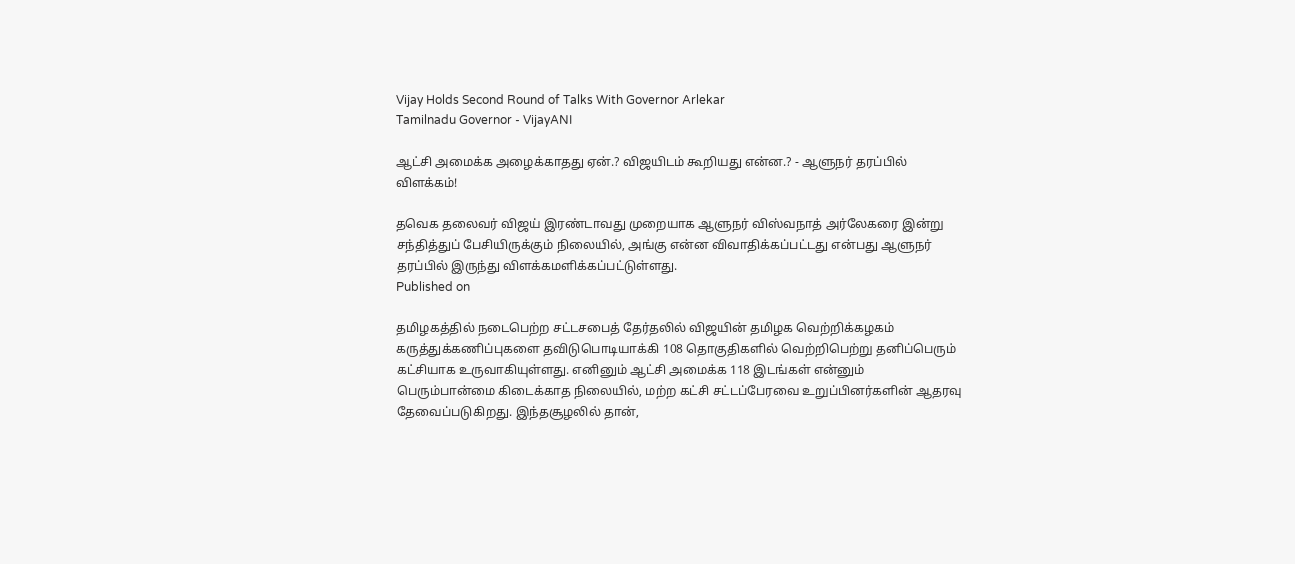Vijay Holds Second Round of Talks With Governor Arlekar
Tamilnadu Governor - VijayANI

ஆட்சி அமைக்க அழைக்காதது ஏன்.? விஜயிடம் கூறியது என்ன.? - ஆளுநர் தரப்பில் விளக்கம்!

தவெக தலைவர் விஜய் இரண்டாவது முறையாக ஆளுநர் விஸ்வநாத் அர்லேகரை இன்று சந்தித்துப் பேசியிருக்கும் நிலையில், அங்கு என்ன விவாதிக்கப்பட்டது என்பது ஆளுநர் தரப்பில் இருந்து விளக்கமளிக்கப்பட்டுள்ளது.
Published on

தமிழகத்தில் நடைபெற்ற சட்டசபைத் தேர்தலில் விஜயின் தமிழக வெற்றிக்கழகம் கருத்துக்கணிப்புகளை தவிடுபொடியாக்கி 108 தொகுதிகளில் வெற்றிபெற்று தனிப்பெரும் கட்சியாக உருவாகியுள்ளது. எனினும் ஆட்சி அமைக்க 118 இடங்கள் என்னும் பெரும்பான்மை கிடைக்காத நிலையில், மற்ற கட்சி சட்டப்பேரவை உறுப்பினர்களின் ஆதரவு தேவைப்படுகிறது. இந்தசூழலில் தான்,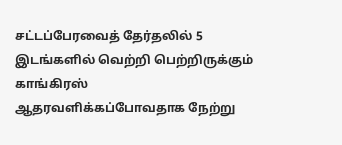சட்டப்பேரவைத் தேர்தலில் 5 இடங்களில் வெற்றி பெற்றிருக்கும் காங்கிரஸ் ஆதரவளிக்கப்போவதாக நேற்று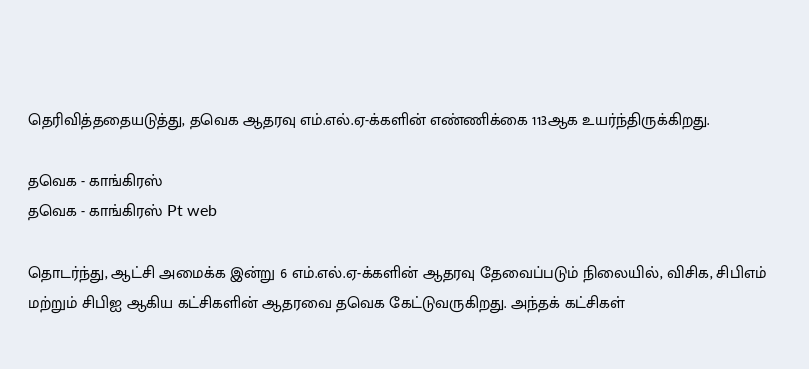தெரிவித்ததையடுத்து, தவெக ஆதரவு எம்.எல்.ஏ-க்களின் எண்ணிக்கை 113ஆக உயர்ந்திருக்கிறது.

தவெக - காங்கிரஸ்
தவெக - காங்கிரஸ் Pt web

தொடர்ந்து, ஆட்சி அமைக்க இன்று 6 எம்.எல்.ஏ-க்களின் ஆதரவு தேவைப்படும் நிலையில், விசிக, சிபிஎம் மற்றும் சிபிஐ ஆகிய கட்சிகளின் ஆதரவை தவெக கேட்டுவருகிறது. அந்தக் கட்சிகள்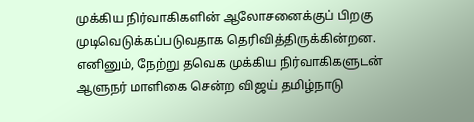முக்கிய நிர்வாகிகளின் ஆலோசனைக்குப் பிறகு முடிவெடுக்கப்படுவதாக தெரிவித்திருக்கின்றன. எனினும், நேற்று தவெக முக்கிய நிர்வாகிகளுடன் ஆளுநர் மாளிகை சென்ற விஜய் தமிழ்நாடு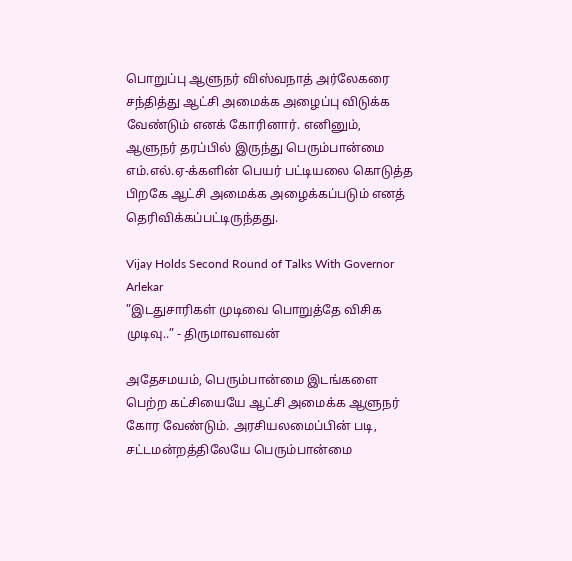பொறுப்பு ஆளுநர் விஸ்வநாத் அர்லேகரை சந்தித்து ஆட்சி அமைக்க அழைப்பு விடுக்க வேண்டும் எனக் கோரினார். எனினும், ஆளுநர் தரப்பில் இருந்து பெரும்பான்மை எம்.எல்.ஏ-க்களின் பெயர் பட்டியலை கொடுத்த பிறகே ஆட்சி அமைக்க அழைக்கப்படும் எனத் தெரிவிக்கப்பட்டிருந்தது.

Vijay Holds Second Round of Talks With Governor Arlekar
”இடதுசாரிகள் முடிவை பொறுத்தே விசிக முடிவு..” - திருமாவளவன்

அதேசமயம், பெரும்பான்மை இடங்களை பெற்ற கட்சியையே ஆட்சி அமைக்க ஆளுநர் கோர வேண்டும். அரசியலமைப்பின் படி, சட்டமன்றத்திலேயே பெரும்பான்மை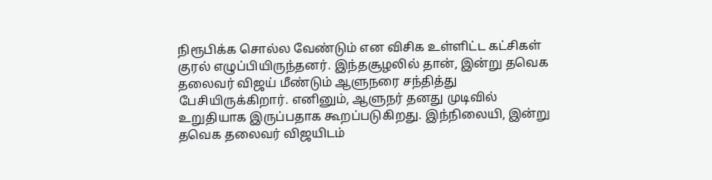நிரூபிக்க சொல்ல வேண்டும் என விசிக உள்ளிட்ட கட்சிகள் குரல் எழுப்பியிருந்தனர். இந்தசூழலில் தான், இன்று தவெக தலைவர் விஜய் மீண்டும் ஆளுநரை சந்தித்து பேசியிருக்கிறார். எனினும், ஆளுநர் தனது முடிவில் உறுதியாக இருப்பதாக கூறப்படுகிறது. இந்நிலையி, இன்று தவெக தலைவர் விஜயிடம்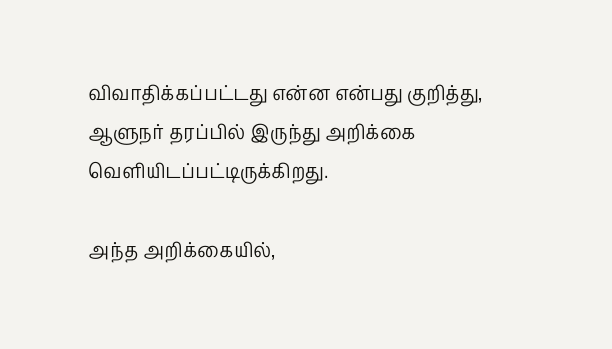விவாதிக்கப்பட்டது என்ன என்பது குறித்து, ஆளுநர் தரப்பில் இருந்து அறிக்கை வெளியிடப்பட்டிருக்கிறது.

அந்த அறிக்கையில்,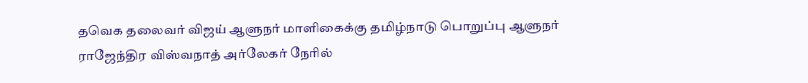தவெக தலைவர் விஜய் ஆளுநர் மாளிகைக்கு தமிழ்நாடு பொறுப்பு ஆளுநர் ராஜேந்திர விஸ்வநாத் அர்லேகர் நேரில்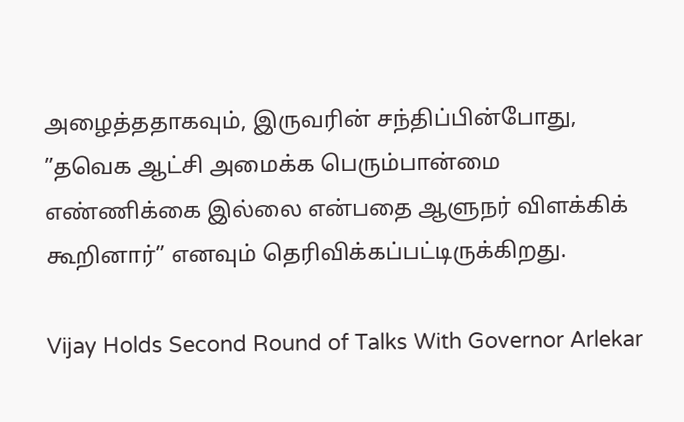அழைத்ததாகவும், இருவரின் சந்திப்பின்போது, ”தவெக ஆட்சி அமைக்க பெரும்பான்மை எண்ணிக்கை இல்லை என்பதை ஆளுநர் விளக்கிக் கூறினார்” எனவும் தெரிவிக்கப்பட்டிருக்கிறது.

Vijay Holds Second Round of Talks With Governor Arlekar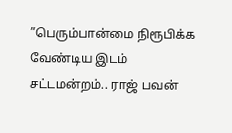”பெரும்பான்மை நிரூபிக்க வேண்டிய இடம் சட்டமன்றம்.. ராஜ் பவன்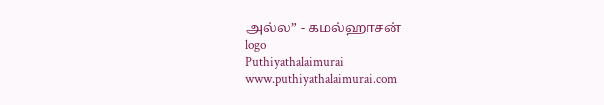அல்ல” - கமல்ஹாசன்
logo
Puthiyathalaimurai
www.puthiyathalaimurai.com